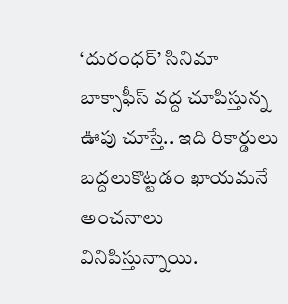‘దురంధర్’ సినిమా బాక్సాఫీస్ వద్ద చూపిస్తున్న ఊపు చూస్తే.. ఇది రికార్డులు బద్దలుకొట్టడం ఖాయమనే అంచనాలు వినిపిస్తున్నాయి.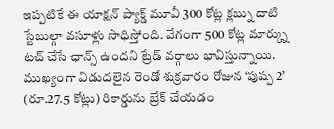ఇప్పటికే ఈ యాక్షన్ ప్యాక్డ్ మూవీ 300 కోట్ల క్లబ్ను దాటి స్టేబుల్గా వసూళ్లు సాధిస్తోంది. వేగంగా 500 కోట్ల మార్క్ను టచ్ చేసే ఛాన్స్ ఉందని ట్రేడ్ వర్గాలు భావిస్తున్నాయి. ముఖ్యంగా విడుదలైన రెండో శుక్రవారం రోజున ‘పుష్ప 2’ (రూ.27.5 కోట్లు) రికార్డును బ్రేక్ చేయడం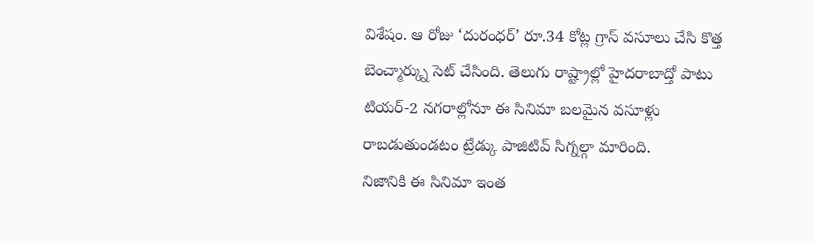విశేషం. ఆ రోజు ‘దురంధర్’ రూ.34 కోట్ల గ్రాస్ వసూలు చేసి కొత్త బెంచ్మార్క్ను సెట్ చేసింది. తెలుగు రాష్ట్రాల్లో హైదరాబాద్తో పాటు టియర్-2 నగరాల్లోనూ ఈ సినిమా బలమైన వసూళ్లు రాబడుతుండటం ట్రేడ్కు పాజిటివ్ సిగ్నల్గా మారింది.
నిజానికి ఈ సినిమా ఇంత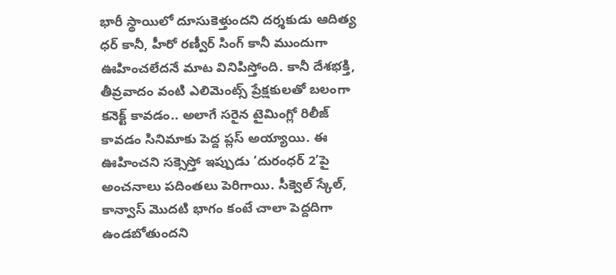భారీ స్థాయిలో దూసుకెళ్తుందని దర్శకుడు ఆదిత్య ధర్ కానీ, హీరో రణ్వీర్ సింగ్ కానీ ముందుగా ఊహించలేదనే మాట వినిపిస్తోంది. కానీ దేశభక్తి, తీవ్రవాదం వంటి ఎలిమెంట్స్ ప్రేక్షకులతో బలంగా కనెక్ట్ కావడం.. అలాగే సరైన టైమింగ్లో రిలీజ్ కావడం సినిమాకు పెద్ద ప్లస్ అయ్యాయి. ఈ ఊహించని సక్సెస్తో ఇప్పుడు ‘దురంధర్ 2’పై అంచనాలు పదింతలు పెరిగాయి. సీక్వెల్ స్కేల్, కాన్వాస్ మొదటి భాగం కంటే చాలా పెద్దదిగా ఉండబోతుందని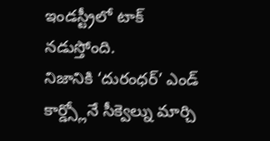ఇండస్ట్రీలో టాక్ నడుస్తోంది.
నిజానికి ‘దురంధర్’ ఎండ్ కార్డ్స్లోనే సీక్వెల్ను మార్చి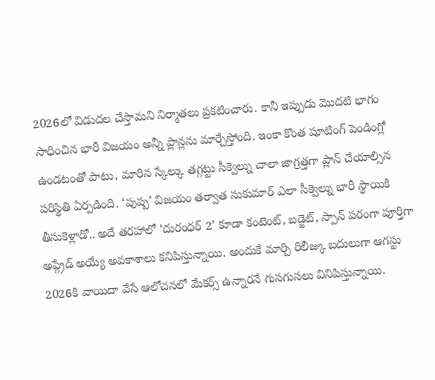2026లో విడుదల చేస్తామని నిర్మాతలు ప్రకటించారు. కానీ ఇప్పుడు మొదటి భాగం సాధించిన భారీ విజయం అన్నీ ప్లాన్లను మార్చేస్తోంది. ఇంకా కొంత షూటింగ్ పెండింగ్లో ఉండటంతో పాటు, మారిన స్కేల్కు తగ్గట్టు సీక్వెల్ను చాలా జాగ్రత్తగా ప్లాన్ చేయాల్సిన పరిస్థితి ఏర్పడింది. ‘పుష్ప’ విజయం తర్వాత సుకుమార్ ఎలా సీక్వెల్ను భారీ స్థాయికి తీసుకెళ్లాడో.. అదే తరహాలో ‘దురంధర్ 2’ కూడా కంటెంట్, బడ్జెట్, స్పాన్ పరంగా పూర్తిగా అప్గ్రేడ్ అయ్యే అవకాశాలు కనిపిస్తున్నాయి. అందుకే మార్చి రిలీజ్కు బదులుగా ఆగస్టు 2026కి వాయిదా వేసే ఆలోచనలో మేకర్స్ ఉన్నారనే గుసగుసలు వినిపిస్తున్నాయి.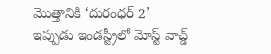మొత్తానికి ‘దురంధర్ 2’ ఇప్పుడు ఇండస్ట్రీలో మోస్ట్ వాచ్డ్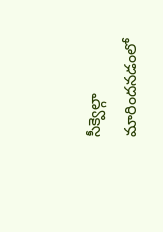సీక్వెల్గా మారిందనడంలో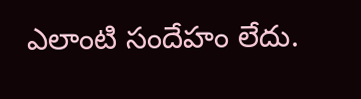ఎలాంటి సందేహం లేదు.